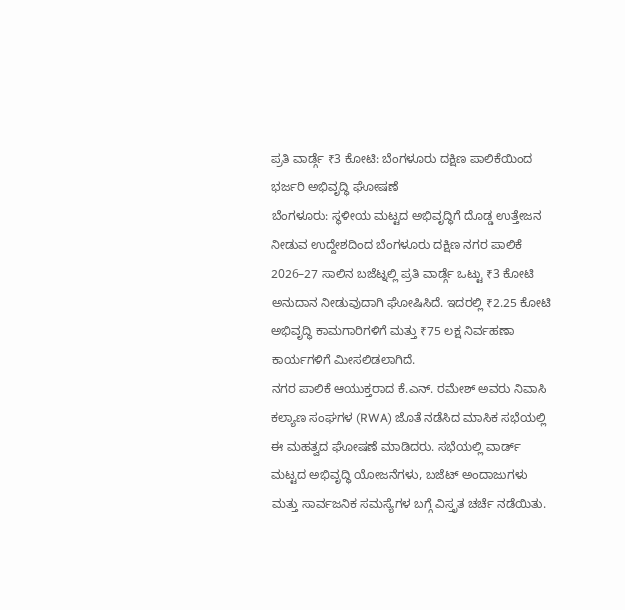ಪ್ರತಿ ವಾರ್ಡ್ಗೆ ₹3 ಕೋಟಿ: ಬೆಂಗಳೂರು ದಕ್ಷಿಣ ಪಾಲಿಕೆಯಿಂದ ಭರ್ಜರಿ ಅಭಿವೃದ್ಧಿ ಘೋಷಣೆ
ಬೆಂಗಳೂರು: ಸ್ಥಳೀಯ ಮಟ್ಟದ ಅಭಿವೃದ್ಧಿಗೆ ದೊಡ್ಡ ಉತ್ತೇಜನ ನೀಡುವ ಉದ್ದೇಶದಿಂದ ಬೆಂಗಳೂರು ದಕ್ಷಿಣ ನಗರ ಪಾಲಿಕೆ 2026–27 ಸಾಲಿನ ಬಜೆಟ್ನಲ್ಲಿ ಪ್ರತಿ ವಾರ್ಡ್ಗೆ ಒಟ್ಟು ₹3 ಕೋಟಿ ಅನುದಾನ ನೀಡುವುದಾಗಿ ಘೋಷಿಸಿದೆ. ಇದರಲ್ಲಿ ₹2.25 ಕೋಟಿ ಅಭಿವೃದ್ಧಿ ಕಾಮಗಾರಿಗಳಿಗೆ ಮತ್ತು ₹75 ಲಕ್ಷ ನಿರ್ವಹಣಾ ಕಾರ್ಯಗಳಿಗೆ ಮೀಸಲಿಡಲಾಗಿದೆ.
ನಗರ ಪಾಲಿಕೆ ಆಯುಕ್ತರಾದ ಕೆ.ಎನ್. ರಮೇಶ್ ಅವರು ನಿವಾಸಿ ಕಲ್ಯಾಣ ಸಂಘಗಳ (RWA) ಜೊತೆ ನಡೆಸಿದ ಮಾಸಿಕ ಸಭೆಯಲ್ಲಿ ಈ ಮಹತ್ವದ ಘೋಷಣೆ ಮಾಡಿದರು. ಸಭೆಯಲ್ಲಿ ವಾರ್ಡ್ ಮಟ್ಟದ ಅಭಿವೃದ್ಧಿ ಯೋಜನೆಗಳು, ಬಜೆಟ್ ಅಂದಾಜುಗಳು ಮತ್ತು ಸಾರ್ವಜನಿಕ ಸಮಸ್ಯೆಗಳ ಬಗ್ಗೆ ವಿಸ್ತೃತ ಚರ್ಚೆ ನಡೆಯಿತು.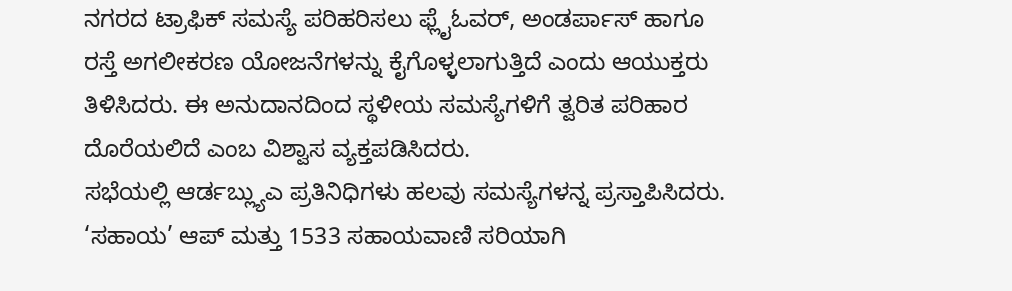ನಗರದ ಟ್ರಾಫಿಕ್ ಸಮಸ್ಯೆ ಪರಿಹರಿಸಲು ಫ್ಲೈಓವರ್, ಅಂಡರ್ಪಾಸ್ ಹಾಗೂ ರಸ್ತೆ ಅಗಲೀಕರಣ ಯೋಜನೆಗಳನ್ನು ಕೈಗೊಳ್ಳಲಾಗುತ್ತಿದೆ ಎಂದು ಆಯುಕ್ತರು ತಿಳಿಸಿದರು. ಈ ಅನುದಾನದಿಂದ ಸ್ಥಳೀಯ ಸಮಸ್ಯೆಗಳಿಗೆ ತ್ವರಿತ ಪರಿಹಾರ ದೊರೆಯಲಿದೆ ಎಂಬ ವಿಶ್ವಾಸ ವ್ಯಕ್ತಪಡಿಸಿದರು.
ಸಭೆಯಲ್ಲಿ ಆರ್ಡಬ್ಲ್ಯುಎ ಪ್ರತಿನಿಧಿಗಳು ಹಲವು ಸಮಸ್ಯೆಗಳನ್ನ ಪ್ರಸ್ತಾಪಿಸಿದರು. ‘ಸಹಾಯ’ ಆಪ್ ಮತ್ತು 1533 ಸಹಾಯವಾಣಿ ಸರಿಯಾಗಿ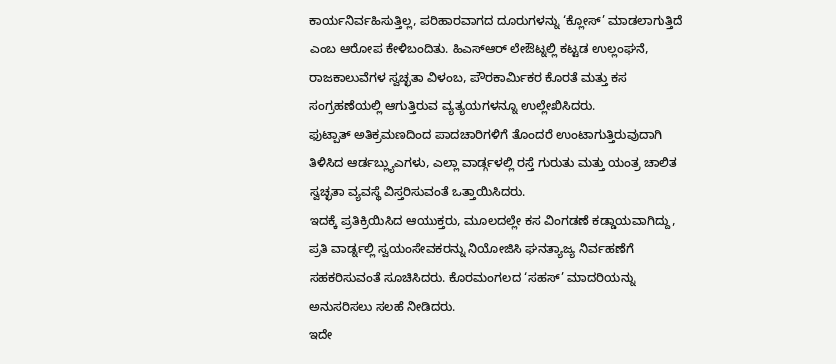ಕಾರ್ಯನಿರ್ವಹಿಸುತ್ತಿಲ್ಲ, ಪರಿಹಾರವಾಗದ ದೂರುಗಳನ್ನು ‘ಕ್ಲೋಸ್’ ಮಾಡಲಾಗುತ್ತಿದೆ ಎಂಬ ಆರೋಪ ಕೇಳಿಬಂದಿತು. ಹಿಎಸ್ಆರ್ ಲೇಔಟ್ನಲ್ಲಿ ಕಟ್ಟಡ ಉಲ್ಲಂಘನೆ, ರಾಜಕಾಲುವೆಗಳ ಸ್ವಚ್ಛತಾ ವಿಳಂಬ, ಪೌರಕಾರ್ಮಿಕರ ಕೊರತೆ ಮತ್ತು ಕಸ ಸಂಗ್ರಹಣೆಯಲ್ಲಿ ಆಗುತ್ತಿರುವ ವ್ಯತ್ಯಯಗಳನ್ನೂ ಉಲ್ಲೇಖಿಸಿದರು.
ಫುಟ್ಪಾತ್ ಅತಿಕ್ರಮಣದಿಂದ ಪಾದಚಾರಿಗಳಿಗೆ ತೊಂದರೆ ಉಂಟಾಗುತ್ತಿರುವುದಾಗಿ ತಿಳಿಸಿದ ಆರ್ಡಬ್ಲ್ಯುಎಗಳು, ಎಲ್ಲಾ ವಾರ್ಡ್ಗಳಲ್ಲಿ ರಸ್ತೆ ಗುರುತು ಮತ್ತು ಯಂತ್ರ ಚಾಲಿತ ಸ್ವಚ್ಛತಾ ವ್ಯವಸ್ಥೆ ವಿಸ್ತರಿಸುವಂತೆ ಒತ್ತಾಯಿಸಿದರು.
ಇದಕ್ಕೆ ಪ್ರತಿಕ್ರಿಯಿಸಿದ ಆಯುಕ್ತರು, ಮೂಲದಲ್ಲೇ ಕಸ ವಿಂಗಡಣೆ ಕಡ್ಡಾಯವಾಗಿದ್ದು, ಪ್ರತಿ ವಾರ್ಡ್ನಲ್ಲಿ ಸ್ವಯಂಸೇವಕರನ್ನು ನಿಯೋಜಿಸಿ ಘನತ್ಯಾಜ್ಯ ನಿರ್ವಹಣೆಗೆ ಸಹಕರಿಸುವಂತೆ ಸೂಚಿಸಿದರು. ಕೊರಮಂಗಲದ ‘ಸಹಸ್’ ಮಾದರಿಯನ್ನು ಅನುಸರಿಸಲು ಸಲಹೆ ನೀಡಿದರು.
ಇದೇ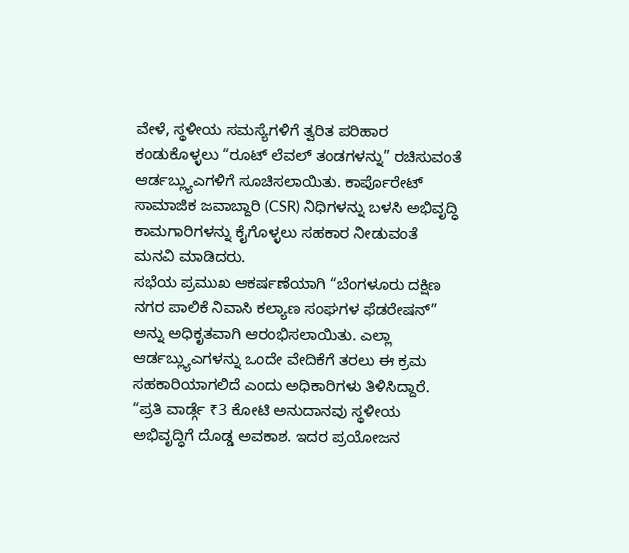ವೇಳೆ, ಸ್ಥಳೀಯ ಸಮಸ್ಯೆಗಳಿಗೆ ತ್ವರಿತ ಪರಿಹಾರ ಕಂಡುಕೊಳ್ಳಲು “ರೂಟ್ ಲೆವಲ್ ತಂಡಗಳನ್ನು” ರಚಿಸುವಂತೆ ಆರ್ಡಬ್ಲ್ಯುಎಗಳಿಗೆ ಸೂಚಿಸಲಾಯಿತು. ಕಾರ್ಪೊರೇಟ್ ಸಾಮಾಜಿಕ ಜವಾಬ್ದಾರಿ (CSR) ನಿಧಿಗಳನ್ನು ಬಳಸಿ ಅಭಿವೃದ್ಧಿ ಕಾಮಗಾರಿಗಳನ್ನು ಕೈಗೊಳ್ಳಲು ಸಹಕಾರ ನೀಡುವಂತೆ ಮನವಿ ಮಾಡಿದರು.
ಸಭೆಯ ಪ್ರಮುಖ ಆಕರ್ಷಣೆಯಾಗಿ “ಬೆಂಗಳೂರು ದಕ್ಷಿಣ ನಗರ ಪಾಲಿಕೆ ನಿವಾಸಿ ಕಲ್ಯಾಣ ಸಂಘಗಳ ಫೆಡರೇಷನ್” ಅನ್ನು ಅಧಿಕೃತವಾಗಿ ಆರಂಭಿಸಲಾಯಿತು. ಎಲ್ಲಾ ಆರ್ಡಬ್ಲ್ಯುಎಗಳನ್ನು ಒಂದೇ ವೇದಿಕೆಗೆ ತರಲು ಈ ಕ್ರಮ ಸಹಕಾರಿಯಾಗಲಿದೆ ಎಂದು ಅಧಿಕಾರಿಗಳು ತಿಳಿಸಿದ್ದಾರೆ.
“ಪ್ರತಿ ವಾರ್ಡ್ಗೆ ₹3 ಕೋಟಿ ಅನುದಾನವು ಸ್ಥಳೀಯ ಅಭಿವೃದ್ಧಿಗೆ ದೊಡ್ಡ ಅವಕಾಶ. ಇದರ ಪ್ರಯೋಜನ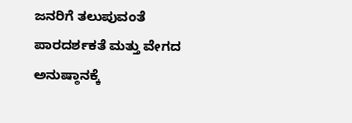ಜನರಿಗೆ ತಲುಪುವಂತೆ ಪಾರದರ್ಶಕತೆ ಮತ್ತು ವೇಗದ ಅನುಷ್ಠಾನಕ್ಕೆ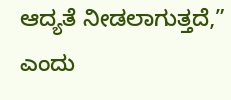ಆದ್ಯತೆ ನೀಡಲಾಗುತ್ತದೆ,” ಎಂದು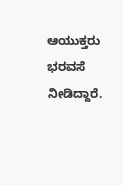ಆಯುಕ್ತರು ಭರವಸೆ ನೀಡಿದ್ದಾರೆ.